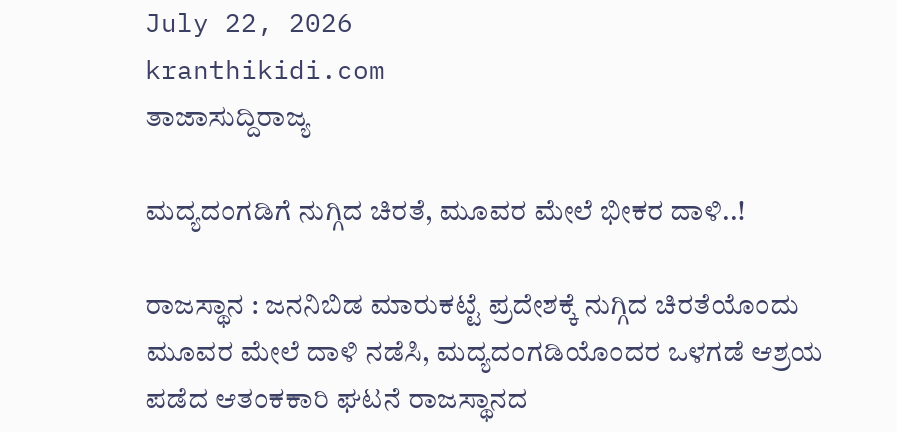July 22, 2026
kranthikidi.com
ತಾಜಾಸುದ್ದಿರಾಜ್ಯ

ಮದ್ಯದಂಗಡಿಗೆ ನುಗ್ಗಿದ ಚಿರತೆ, ಮೂವರ ಮೇಲೆ ಭೀಕರ ದಾಳಿ..!

ರಾಜಸ್ಥಾನ : ಜನನಿಬಿಡ ಮಾರುಕಟ್ಟೆ ಪ್ರದೇಶಕ್ಕೆ ನುಗ್ಗಿದ ಚಿರತೆಯೊಂದು ಮೂವರ ಮೇಲೆ ದಾಳಿ ನಡೆಸಿ, ಮದ್ಯದಂಗಡಿಯೊಂದರ ಒಳಗಡೆ ಆಶ್ರಯ ಪಡೆದ ಆತಂಕಕಾರಿ ಘಟನೆ ರಾಜಸ್ಥಾನದ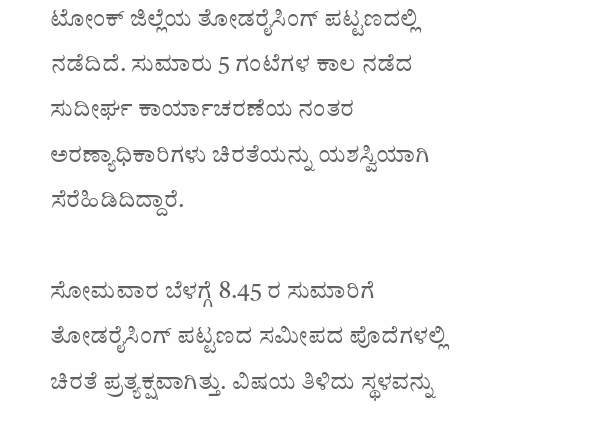ಟೋಂಕ್ ಜಿಲ್ಲೆಯ ತೋಡರೈಸಿಂಗ್ ಪಟ್ಟಣದಲ್ಲಿ ನಡೆದಿದೆ. ಸುಮಾರು 5 ಗಂಟೆಗಳ ಕಾಲ ನಡೆದ ಸುದೀರ್ಘ ಕಾರ್ಯಾಚರಣೆಯ ನಂತರ ಅರಣ್ಯಾಧಿಕಾರಿಗಳು ಚಿರತೆಯನ್ನು ಯಶಸ್ವಿಯಾಗಿ ಸೆರೆಹಿಡಿದಿದ್ದಾರೆ.

ಸೋಮವಾರ ಬೆಳಗ್ಗೆ 8.45 ರ ಸುಮಾರಿಗೆ ತೋಡರೈಸಿಂಗ್ ಪಟ್ಟಣದ ಸಮೀಪದ ಪೊದೆಗಳಲ್ಲಿ ಚಿರತೆ ಪ್ರತ್ಯಕ್ಷವಾಗಿತ್ತು. ವಿಷಯ ತಿಳಿದು ಸ್ಥಳವನ್ನು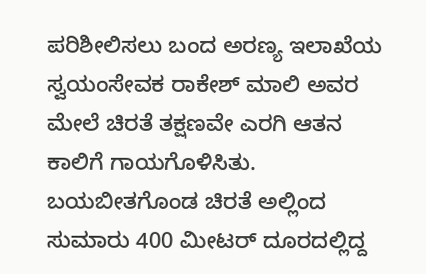ಪರಿಶೀಲಿಸಲು ಬಂದ ಅರಣ್ಯ ಇಲಾಖೆಯ ಸ್ವಯಂಸೇವಕ ರಾಕೇಶ್ ಮಾಲಿ ಅವರ ಮೇಲೆ ಚಿರತೆ ತಕ್ಷಣವೇ ಎರಗಿ ಆತನ ಕಾಲಿಗೆ ಗಾಯಗೊಳಿಸಿತು. ಬಯಬೀತಗೊಂಡ ಚಿರತೆ ಅಲ್ಲಿಂದ ಸುಮಾರು 400 ಮೀಟರ್ ದೂರದಲ್ಲಿದ್ದ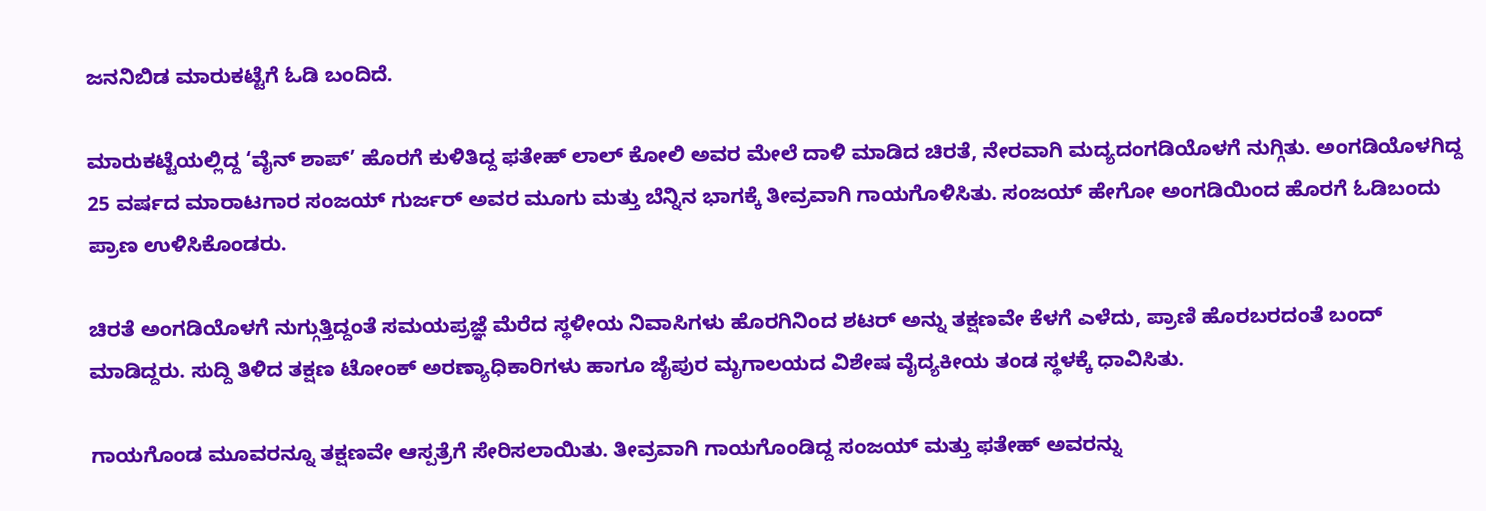ಜನನಿಬಿಡ ಮಾರುಕಟ್ಟೆಗೆ ಓಡಿ ಬಂದಿದೆ.

ಮಾರುಕಟ್ಟೆಯಲ್ಲಿದ್ದ ‘ವೈನ್ ಶಾಪ್’ ಹೊರಗೆ ಕುಳಿತಿದ್ದ ಫತೇಹ್ ಲಾಲ್ ಕೋಲಿ ಅವರ ಮೇಲೆ ದಾಳಿ ಮಾಡಿದ ಚಿರತೆ, ನೇರವಾಗಿ ಮದ್ಯದಂಗಡಿಯೊಳಗೆ ನುಗ್ಗಿತು. ಅಂಗಡಿಯೊಳಗಿದ್ದ 25 ವರ್ಷದ ಮಾರಾಟಗಾರ ಸಂಜಯ್ ಗುರ್ಜರ್ ಅವರ ಮೂಗು ಮತ್ತು ಬೆನ್ನಿನ ಭಾಗಕ್ಕೆ ತೀವ್ರವಾಗಿ ಗಾಯಗೊಳಿಸಿತು. ಸಂಜಯ್ ಹೇಗೋ ಅಂಗಡಿಯಿಂದ ಹೊರಗೆ ಓಡಿಬಂದು ಪ್ರಾಣ ಉಳಿಸಿಕೊಂಡರು.

ಚಿರತೆ ಅಂಗಡಿಯೊಳಗೆ ನುಗ್ಗುತ್ತಿದ್ದಂತೆ ಸಮಯಪ್ರಜ್ಞೆ ಮೆರೆದ ಸ್ಥಳೀಯ ನಿವಾಸಿಗಳು ಹೊರಗಿನಿಂದ ಶಟರ್ ಅನ್ನು ತಕ್ಷಣವೇ ಕೆಳಗೆ ಎಳೆದು, ಪ್ರಾಣಿ ಹೊರಬರದಂತೆ ಬಂದ್ ಮಾಡಿದ್ದರು. ಸುದ್ದಿ ತಿಳಿದ ತಕ್ಷಣ ಟೋಂಕ್ ಅರಣ್ಯಾಧಿಕಾರಿಗಳು ಹಾಗೂ ಜೈಪುರ ಮೃಗಾಲಯದ ವಿಶೇಷ ವೈದ್ಯಕೀಯ ತಂಡ ಸ್ಥಳಕ್ಕೆ ಧಾವಿಸಿತು.

ಗಾಯಗೊಂಡ ಮೂವರನ್ನೂ ತಕ್ಷಣವೇ ಆಸ್ಪತ್ರೆಗೆ ಸೇರಿಸಲಾಯಿತು. ತೀವ್ರವಾಗಿ ಗಾಯಗೊಂಡಿದ್ದ ಸಂಜಯ್ ಮತ್ತು ಫತೇಹ್ ಅವರನ್ನು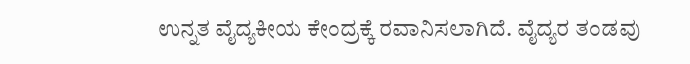ಉನ್ನತ ವೈದ್ಯಕೀಯ ಕೇಂದ್ರಕ್ಕೆ ರವಾನಿಸಲಾಗಿದೆ. ವೈದ್ಯರ ತಂಡವು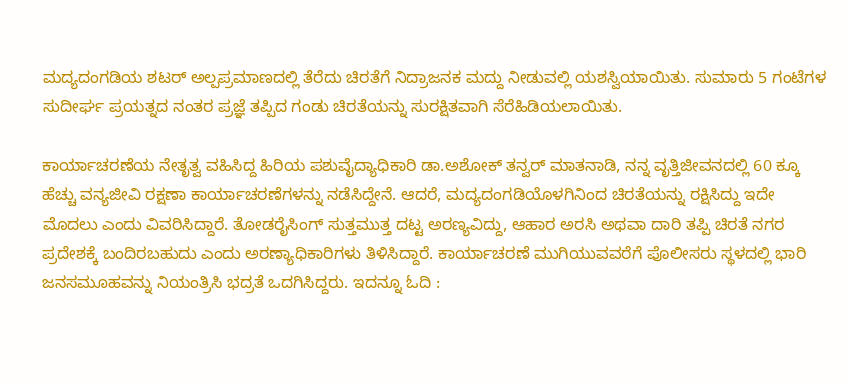ಮದ್ಯದಂಗಡಿಯ ಶಟರ್ ಅಲ್ಪಪ್ರಮಾಣದಲ್ಲಿ ತೆರೆದು ಚಿರತೆಗೆ ನಿದ್ರಾಜನಕ ಮದ್ದು ನೀಡುವಲ್ಲಿ ಯಶಸ್ವಿಯಾಯಿತು. ಸುಮಾರು 5 ಗಂಟೆಗಳ ಸುದೀರ್ಘ ಪ್ರಯತ್ನದ ನಂತರ ಪ್ರಜ್ಞೆ ತಪ್ಪಿದ ಗಂಡು ಚಿರತೆಯನ್ನು ಸುರಕ್ಷಿತವಾಗಿ ಸೆರೆಹಿಡಿಯಲಾಯಿತು.

ಕಾರ್ಯಾಚರಣೆಯ ನೇತೃತ್ವ ವಹಿಸಿದ್ದ ಹಿರಿಯ ಪಶುವೈದ್ಯಾಧಿಕಾರಿ ಡಾ.ಅಶೋಕ್ ತನ್ವರ್ ಮಾತನಾಡಿ, ನನ್ನ ವೃತ್ತಿಜೀವನದಲ್ಲಿ 60 ಕ್ಕೂ ಹೆಚ್ಚು ವನ್ಯಜೀವಿ ರಕ್ಷಣಾ ಕಾರ್ಯಾಚರಣೆಗಳನ್ನು ನಡೆಸಿದ್ದೇನೆ. ಆದರೆ, ಮದ್ಯದಂಗಡಿಯೊಳಗಿನಿಂದ ಚಿರತೆಯನ್ನು ರಕ್ಷಿಸಿದ್ದು ಇದೇ ಮೊದಲು ಎಂದು ವಿವರಿಸಿದ್ದಾರೆ. ತೋಡರೈಸಿಂಗ್ ಸುತ್ತಮುತ್ತ ದಟ್ಟ ಅರಣ್ಯವಿದ್ದು, ಆಹಾರ ಅರಸಿ ಅಥವಾ ದಾರಿ ತಪ್ಪಿ ಚಿರತೆ ನಗರ ಪ್ರದೇಶಕ್ಕೆ ಬಂದಿರಬಹುದು ಎಂದು ಅರಣ್ಯಾಧಿಕಾರಿಗಳು ತಿಳಿಸಿದ್ದಾರೆ. ಕಾರ್ಯಾಚರಣೆ ಮುಗಿಯುವವರೆಗೆ ಪೊಲೀಸರು ಸ್ಥಳದಲ್ಲಿ ಭಾರಿ ಜನಸಮೂಹವನ್ನು ನಿಯಂತ್ರಿಸಿ ಭದ್ರತೆ ಒದಗಿಸಿದ್ದರು. ಇದನ್ನೂ ಓದಿ :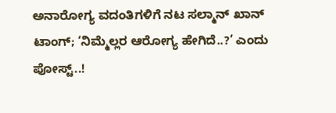ಅನಾರೋಗ್ಯ ವದಂತಿಗಳಿಗೆ ನಟ ಸಲ್ಮಾನ್ ಖಾನ್ ಟಾಂಗ್; ‘ನಿಮ್ಮೆಲ್ಲರ ಆರೋಗ್ಯ ಹೇಗಿದೆ..?’ ಎಂದು ಪೋಸ್ಟ್..!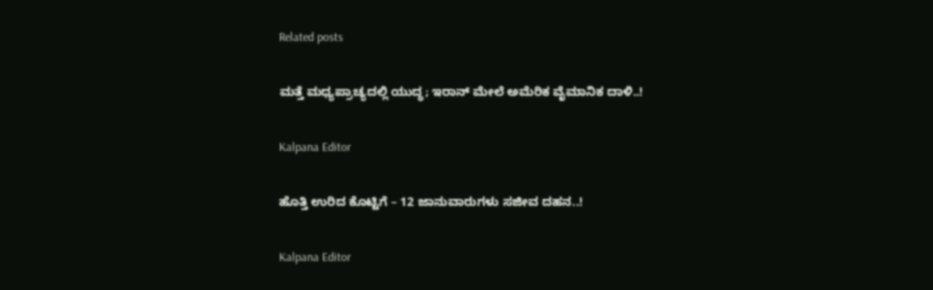Related posts

ಮತ್ತೆ ಮಧ್ಯಪ್ರಾಚ್ಯದಲ್ಲಿ ಯುದ್ಧ; ಇರಾನ್‌ ಮೇಲೆ ಅಮೆರಿಕ ವೈಮಾನಿಕ ದಾಳಿ..!

Kalpana Editor

ಹೊತ್ತಿ ಉರಿದ ಕೊಟ್ಟಿಗೆ – 12 ಜಾನುವಾರುಗಳು ಸಜೀವ ದಹನ..!

Kalpana Editor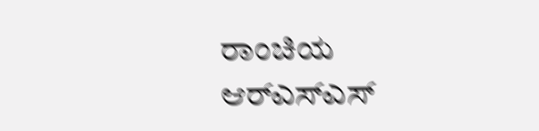ರಾಂಚಿಯ ಆರ್‌ಎಸ್‌ಎಸ್‌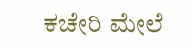ಕಚೇರಿ ಮೇಲೆ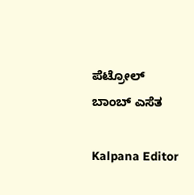ಪೆಟ್ರೋಲ್ ಬಾಂಬ್ ಎಸೆತ

Kalpana Editor